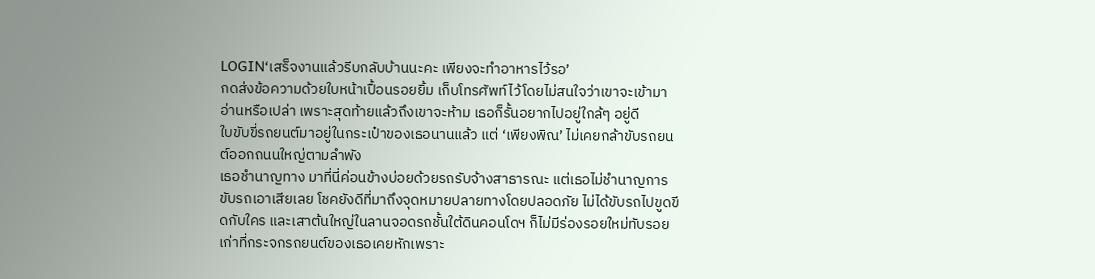LOGIN‘เสร็จงานแล้วรีบกลับบ้านนะคะ เพียงจะทำอาหารไว้รอ’
กดส่งข้อความด้วยใบหน้าเปื้อนรอยยิ้ม เก็บโทรศัพท์ไว้โดยไม่สนใจว่าเขาจะเข้ามาอ่านหรือเปล่า เพราะสุดท้ายแล้วถึงเขาจะห้าม เธอก็รั้นอยากไปอยู่ใกล้ๆ อยู่ดี
ใบขับขี่รถยนต์มาอยู่ในกระเป๋าของเธอนานแล้ว แต่ ‘เพียงพิณ’ ไม่เคยกล้าขับรถยนต์ออกถนนใหญ่ตามลำพัง
เธอชำนาญทาง มาที่นี่ค่อนข้างบ่อยด้วยรถรับจ้างสาธารณะ แต่เธอไม่ชำนาญการขับรถเอาเสียเลย โชคยังดีที่มาถึงจุดหมายปลายทางโดยปลอดภัย ไม่ได้ขับรถไปขูดขีดกับใคร และเสาต้นใหญ่ในลานจอดรถชั้นใต้ดินคอนโดฯ ก็ไม่มีร่องรอยใหม่ทับรอยเก่าที่กระจกรถยนต์ของเธอเคยหักเพราะ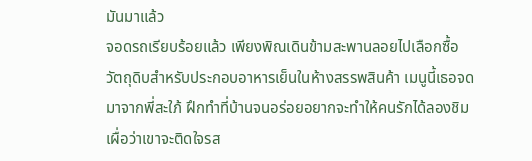มันมาแล้ว
จอดรถเรียบร้อยแล้ว เพียงพิณเดินข้ามสะพานลอยไปเลือกซื้อวัตถุดิบสำหรับประกอบอาหารเย็นในห้างสรรพสินค้า เมนูนี้เธอจดมาจากพี่สะใภ้ ฝึกทำที่บ้านจนอร่อยอยากจะทำให้คนรักได้ลองชิม เผื่อว่าเขาจะติดใจรส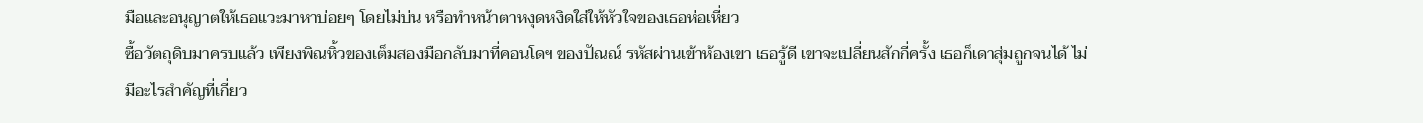มือและอนุญาตให้เธอแวะมาหาบ่อยๆ โดยไม่บ่น หรือทำหน้าตาหงุดหงิดใส่ให้หัวใจของเธอห่อเหี่ยว
ซื้อวัตถุดิบมาครบแล้ว เพียงพิณหิ้วของเต็มสองมือกลับมาที่คอนโดฯ ของปัณณ์ รหัสผ่านเข้าห้องเขา เธอรู้ดี เขาจะเปลี่ยนสักกี่ครั้ง เธอก็เดาสุ่มถูกจนได้ ไม่มีอะไรสำคัญที่เกี่ยว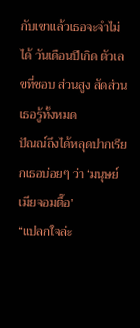กับเขาแล้วเธอจะจำไม่ได้ วันเดือนปีเกิด ตัวเลขที่ชอบ ส่วนสูง สัดส่วน เธอรู้ทั้งหมด
ปัณณ์ถึงได้หลุดปากเรียกเธอบ่อยๆ ว่า ‘มนุษย์เมียจอมตื๊อ’
“แปลกใจล่ะ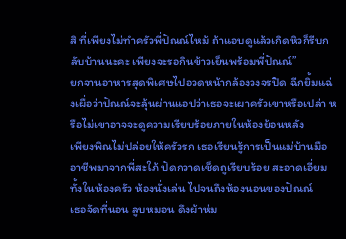สิ ที่เพียงไม่ทำครัวพี่ปัณณ์ไหม้ ถ้าแอบดูแล้วเกิดหิวก็รีบกลับบ้านนะคะ เพียงจะรอกินข้าวเย็นพร้อมพี่ปัณณ์”
ยกจานอาหารสุดพิเศษไปอวดหน้ากล้องวงจรปิด ฉีกยิ้มแฉ่งเผื่อว่าปัณณ์จะลุ้นผ่านแอปว่าเธอจะเผาครัวเขาหรือเปล่า หรือไม่เขาอาจจะดูความเรียบร้อยภายในห้องย้อนหลัง
เพียงพิณไม่ปล่อยให้ครัวรก เธอเรียนรู้การเป็นแม่บ้านมืออาชีพมาจากพี่สะใภ้ ปัดกวาดเช็ดถูเรียบร้อย สะอาดเอี่ยมทั้งในห้องครัว ห้องนั่งเล่น ไปจนถึงห้องนอนของปัณณ์
เธอจัดที่นอน ลูบหมอน ดึงผ้าห่ม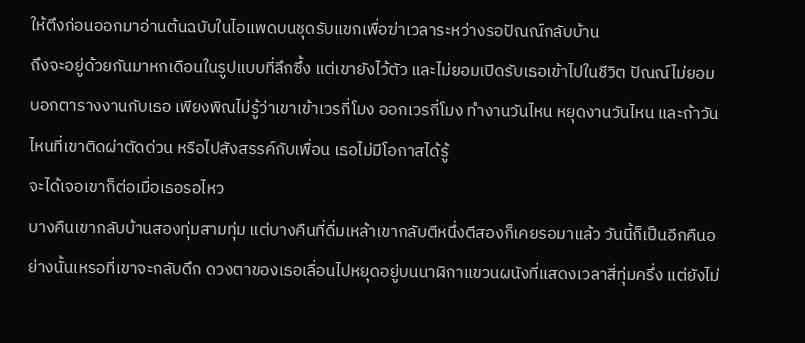ให้ตึงก่อนออกมาอ่านต้นฉบับในไอแพดบนชุดรับแขกเพื่อฆ่าเวลาระหว่างรอปัณณ์กลับบ้าน
ถึงจะอยู่ด้วยกันมาหกเดือนในรูปแบบที่ลึกซึ้ง แต่เขายังไว้ตัว และไม่ยอมเปิดรับเธอเข้าไปในชีวิต ปัณณ์ไม่ยอมบอกตารางงานกับเธอ เพียงพิณไม่รู้ว่าเขาเข้าเวรกี่โมง ออกเวรกี่โมง ทำงานวันไหน หยุดงานวันไหน และถ้าวันไหนที่เขาติดผ่าตัดด่วน หรือไปสังสรรค์กับเพื่อน เธอไม่มีโอกาสได้รู้
จะได้เจอเขาก็ต่อเมื่อเธอรอไหว
บางคืนเขากลับบ้านสองทุ่มสามทุ่ม แต่บางคืนที่ดื่มเหล้าเขากลับตีหนึ่งตีสองก็เคยรอมาแล้ว วันนี้ก็เป็นอีกคืนอย่างนั้นเหรอที่เขาจะกลับดึก ดวงตาของเธอเลื่อนไปหยุดอยู่บนนาฬิกาแขวนผนังที่แสดงเวลาสี่ทุ่มครึ่ง แต่ยังไม่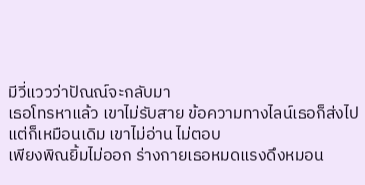มีวี่แววว่าปัณณ์จะกลับมา
เธอโทรหาแล้ว เขาไม่รับสาย ข้อความทางไลน์เธอก็ส่งไป แต่ก็เหมือนเดิม เขาไม่อ่าน ไม่ตอบ
เพียงพิณยิ้มไม่ออก ร่างกายเธอหมดแรงดึงหมอน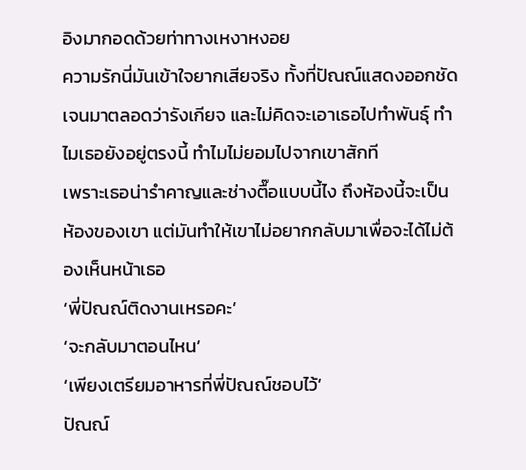อิงมากอดด้วยท่าทางเหงาหงอย
ความรักนี่มันเข้าใจยากเสียจริง ทั้งที่ปัณณ์แสดงออกชัดเจนมาตลอดว่ารังเกียจ และไม่คิดจะเอาเธอไปทำพันธุ์ ทำไมเธอยังอยู่ตรงนี้ ทำไมไม่ยอมไปจากเขาสักที
เพราะเธอน่ารำคาญและช่างตื๊อแบบนี้ไง ถึงห้องนี้จะเป็นห้องของเขา แต่มันทำให้เขาไม่อยากกลับมาเพื่อจะได้ไม่ต้องเห็นหน้าเธอ
‘พี่ปัณณ์ติดงานเหรอคะ’
‘จะกลับมาตอนไหน’
‘เพียงเตรียมอาหารที่พี่ปัณณ์ชอบไว้’
ปัณณ์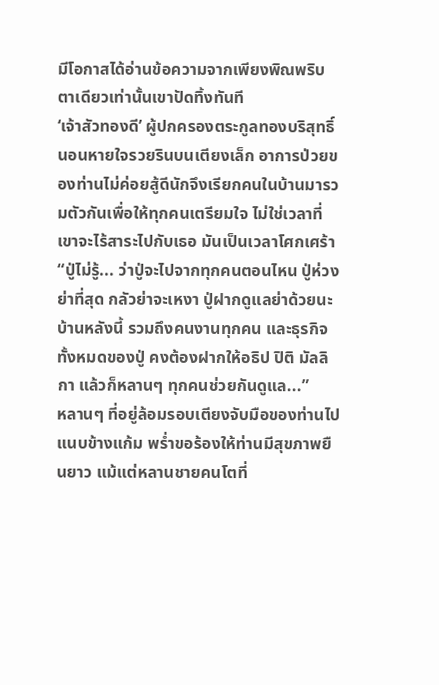มีโอกาสได้อ่านข้อความจากเพียงพิณพริบตาเดียวเท่านั้นเขาปัดทิ้งทันที
‘เจ้าสัวทองดี’ ผู้ปกครองตระกูลทองบริสุทธิ์นอนหายใจรวยรินบนเตียงเล็ก อาการป่วยของท่านไม่ค่อยสู้ดีนักจึงเรียกคนในบ้านมารวมตัวกันเพื่อให้ทุกคนเตรียมใจ ไม่ใช่เวลาที่เขาจะไร้สาระไปกับเธอ มันเป็นเวลาโศกเศร้า
“ปู่ไม่รู้... ว่าปู่จะไปจากทุกคนตอนไหน ปู่ห่วงย่าที่สุด กลัวย่าจะเหงา ปู่ฝากดูแลย่าด้วยนะ บ้านหลังนี้ รวมถึงคนงานทุกคน และธุรกิจทั้งหมดของปู่ คงต้องฝากให้อธิป ปิติ มัลลิกา แล้วก็หลานๆ ทุกคนช่วยกันดูแล...”
หลานๆ ที่อยู่ล้อมรอบเตียงจับมือของท่านไปแนบข้างแก้ม พร่ำขอร้องให้ท่านมีสุขภาพยืนยาว แม้แต่หลานชายคนโตที่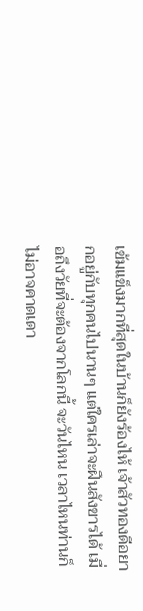เข้มแข็งมากที่สุดในบ้านก็ยังร้องไห้ เจ้าสัวทองดีอยากอยู่กับทุกคนไปนานๆ แต่ใครเล่าจะฝืนสังขารได้ เมื่อถึงวัยที่จะต้องจากโลกนี้ จะวันไหน เวลาไหนท่านก็ไม่อาจคาดเดา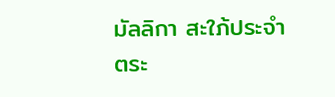มัลลิกา สะใภ้ประจำตระ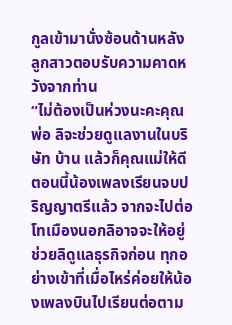กูลเข้ามานั่งซ้อนด้านหลังลูกสาวตอบรับความคาดหวังจากท่าน
“ไม่ต้องเป็นห่วงนะคะคุณพ่อ ลิจะช่วยดูแลงานในบริษัท บ้าน แล้วก็คุณแม่ให้ดี ตอนนี้น้องเพลงเรียนจบปริญญาตรีแล้ว จากจะไปต่อโทเมืองนอกลิอาจจะให้อยู่ช่วยลิดูแลธุรกิจก่อน ทุกอย่างเข้าที่เมื่อไหร่ค่อยให้น้องเพลงบินไปเรียนต่อตาม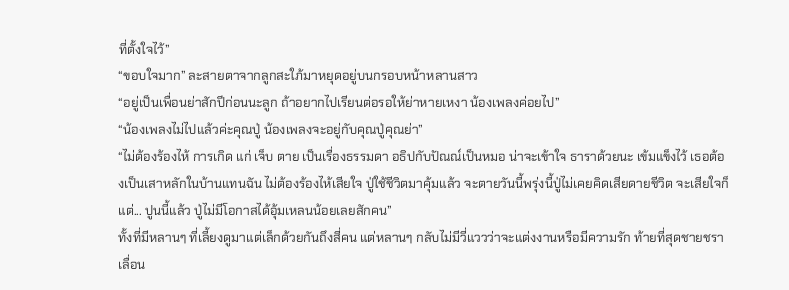ที่ตั้งใจไว้”
“ขอบใจมาก” ละสายตาจากลูกสะใภ้มาหยุดอยู่บนกรอบหน้าหลานสาว
“อยู่เป็นเพื่อนย่าสักปีก่อนนะลูก ถ้าอยากไปเรียนต่อรอให้ย่าหายเหงา น้องเพลงค่อยไป”
“น้องเพลงไม่ไปแล้วค่ะคุณปู่ น้องเพลงจะอยู่กับคุณปู่คุณย่า”
“ไม่ต้องร้องไห้ การเกิด แก่ เจ็บ ตาย เป็นเรื่องธรรมดา อธิปกับปัณณ์เป็นหมอ น่าจะเข้าใจ ธาราด้วยนะ เข้มแข็งไว้ เธอต้องเป็นเสาหลักในบ้านแทนฉัน ไม่ต้องร้องไห้เสียใจ ปู่ใช้ชีวิตมาคุ้มแล้ว จะตายวันนี้พรุ่งนี้ปู่ไม่เคยคิดเสียดายชีวิต จะเสียใจก็แต่... ปูนนี้แล้ว ปู่ไม่มีโอกาสได้อุ้มเหลนน้อยเลยสักคน”
ทั้งที่มีหลานๆ ที่เลี้ยงดูมาแต่เล็กด้วยกันถึงสี่คน แต่หลานๆ กลับไม่มีวี่แววว่าจะแต่งงานหรือมีความรัก ท้ายที่สุดชายชราเลื่อน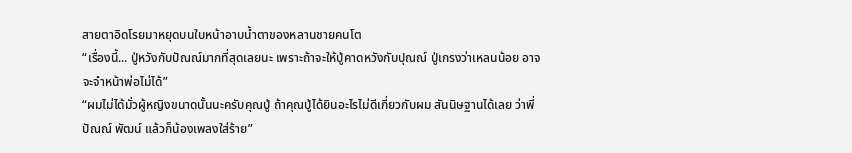สายตาอิดโรยมาหยุดบนใบหน้าอาบน้ำตาของหลานชายคนโต
“เรื่องนี้... ปู่หวังกับปัณณ์มากที่สุดเลยนะ เพราะถ้าจะให้ปู่คาดหวังกับปุณณ์ ปู่เกรงว่าเหลนน้อย อาจจะจำหน้าพ่อไม่ได้”
“ผมไม่ได้มั่วผู้หญิงขนาดนั้นนะครับคุณปู่ ถ้าคุณปู่ได้ยินอะไรไม่ดีเกี่ยวกับผม สันนิษฐานได้เลย ว่าพี่ปัณณ์ พัฒน์ แล้วก็น้องเพลงใส่ร้าย”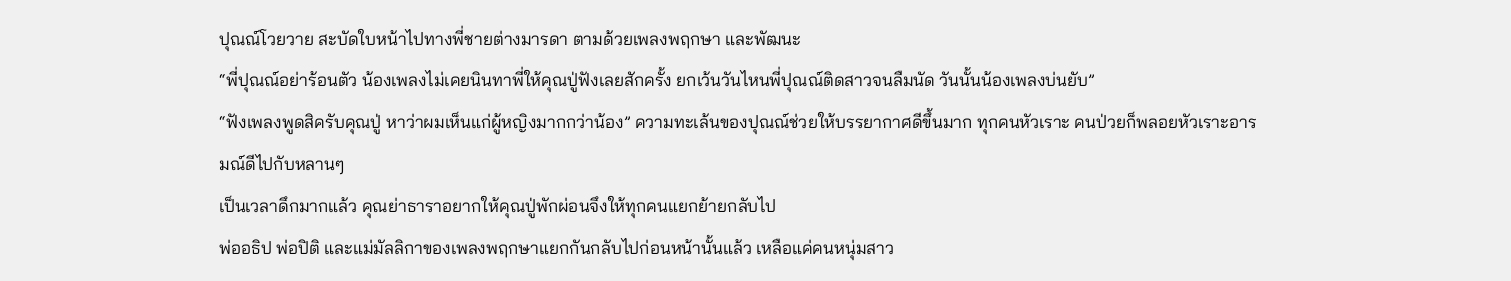ปุณณ์โวยวาย สะบัดใบหน้าไปทางพี่ชายต่างมารดา ตามด้วยเพลงพฤกษา และพัฒนะ
“พี่ปุณณ์อย่าร้อนตัว น้องเพลงไม่เคยนินทาพี่ให้คุณปู่ฟังเลยสักครั้ง ยกเว้นวันไหนพี่ปุณณ์ติดสาวจนลืมนัด วันนั้นน้องเพลงบ่นยับ”
“ฟังเพลงพูดสิครับคุณปู่ หาว่าผมเห็นแก่ผู้หญิงมากกว่าน้อง” ความทะเล้นของปุณณ์ช่วยให้บรรยากาศดีขึ้นมาก ทุกคนหัวเราะ คนป่วยก็พลอยหัวเราะอารมณ์ดีไปกับหลานๆ
เป็นเวลาดึกมากแล้ว คุณย่าธาราอยากให้คุณปู่พักผ่อนจึงให้ทุกคนแยกย้ายกลับไป
พ่ออธิป พ่อปิติ และแม่มัลลิกาของเพลงพฤกษาแยกกันกลับไปก่อนหน้านั้นแล้ว เหลือแค่คนหนุ่มสาว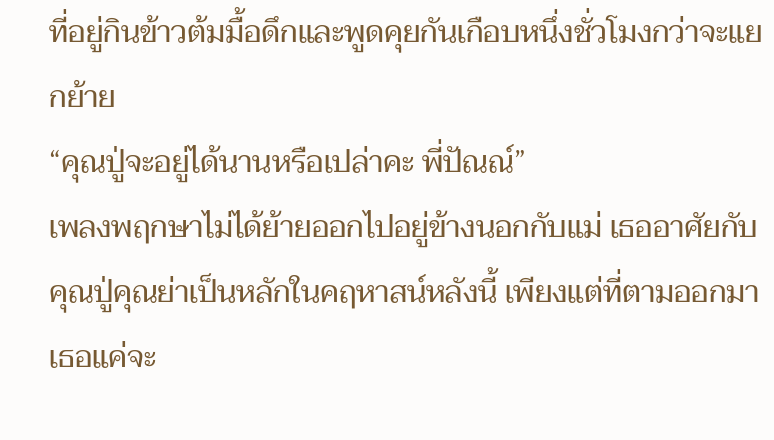ที่อยู่กินข้าวต้มมื้อดึกและพูดคุยกันเกือบหนึ่งชั่วโมงกว่าจะแยกย้าย
“คุณปู่จะอยู่ได้นานหรือเปล่าคะ พี่ปัณณ์”
เพลงพฤกษาไม่ได้ย้ายออกไปอยู่ข้างนอกกับแม่ เธออาศัยกับคุณปู่คุณย่าเป็นหลักในคฤหาสน์หลังนี้ เพียงแต่ที่ตามออกมาเธอแค่จะ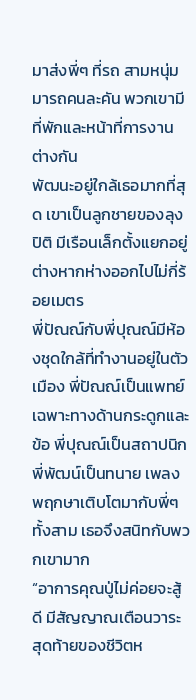มาส่งพี่ๆ ที่รถ สามหนุ่มมารถคนละคัน พวกเขามีที่พักและหน้าที่การงานต่างกัน
พัฒนะอยู่ใกล้เธอมากที่สุด เขาเป็นลูกชายของลุงปิติ มีเรือนเล็กตั้งแยกอยู่ต่างหากห่างออกไปไม่กี่ร้อยเมตร
พี่ปัณณ์กับพี่ปุณณ์มีห้องชุดใกล้ที่ทำงานอยู่ในตัวเมือง พี่ปัณณ์เป็นแพทย์เฉพาะทางด้านกระดูกและข้อ พี่ปุณณ์เป็นสถาปนิก พี่พัฒน์เป็นทนาย เพลงพฤกษาเติบโตมากับพี่ๆ ทั้งสาม เธอจึงสนิทกับพวกเขามาก
“อาการคุณปู่ไม่ค่อยจะสู้ดี มีสัญญาณเตือนวาระสุดท้ายของชีวิตห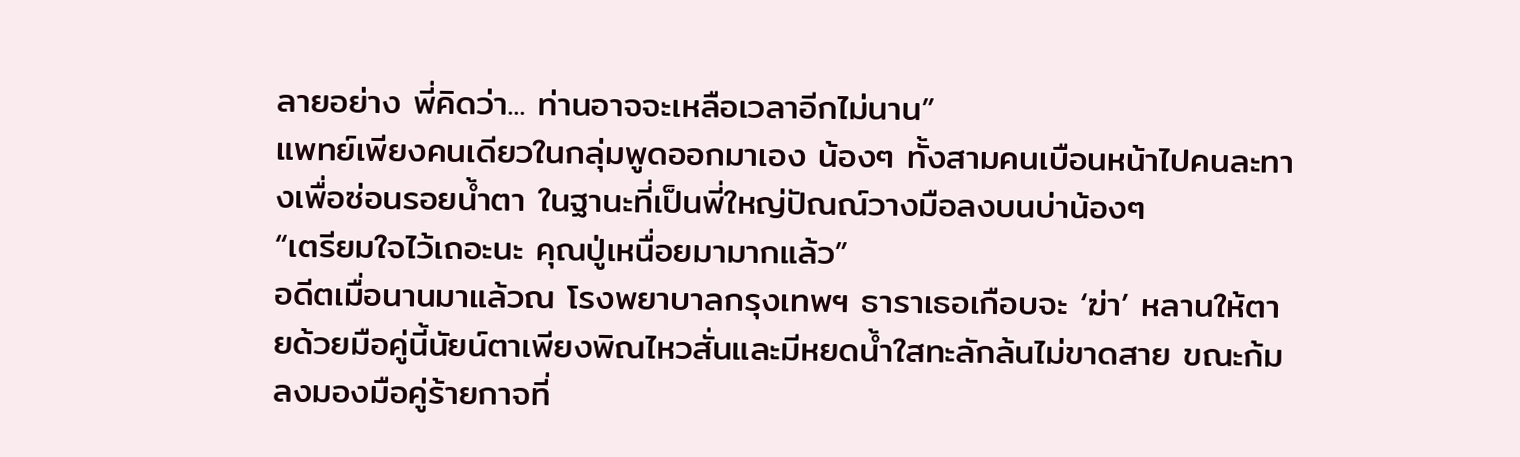ลายอย่าง พี่คิดว่า... ท่านอาจจะเหลือเวลาอีกไม่นาน”
แพทย์เพียงคนเดียวในกลุ่มพูดออกมาเอง น้องๆ ทั้งสามคนเบือนหน้าไปคนละทางเพื่อซ่อนรอยน้ำตา ในฐานะที่เป็นพี่ใหญ่ปัณณ์วางมือลงบนบ่าน้องๆ
“เตรียมใจไว้เถอะนะ คุณปู่เหนื่อยมามากแล้ว”
อดีตเมื่อนานมาแล้วณ โรงพยาบาลกรุงเทพฯ ธาราเธอเกือบจะ ‘ฆ่า’ หลานให้ตายด้วยมือคู่นี้นัยน์ตาเพียงพิณไหวสั่นและมีหยดน้ำใสทะลักล้นไม่ขาดสาย ขณะก้มลงมองมือคู่ร้ายกาจที่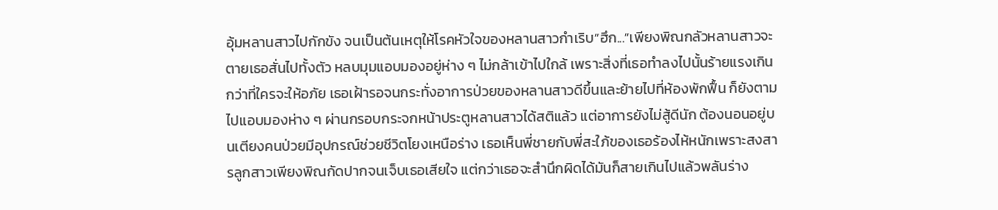อุ้มหลานสาวไปกักขัง จนเป็นต้นเหตุให้โรคหัวใจของหลานสาวกำเริบ“ฮึก...”เพียงพิณกลัวหลานสาวจะตายเธอสั่นไปทั้งตัว หลบมุมแอบมองอยู่ห่าง ๆ ไม่กล้าเข้าไปใกล้ เพราะสิ่งที่เธอทำลงไปนั้นร้ายแรงเกินกว่าที่ใครจะให้อภัย เธอเฝ้ารอจนกระทั่งอาการป่วยของหลานสาวดีขึ้นและย้ายไปที่ห้องพักฟื้น ก็ยังตามไปแอบมองห่าง ๆ ผ่านกรอบกระจกหน้าประตูหลานสาวได้สติแล้ว แต่อาการยังไม่สู้ดีนัก ต้องนอนอยู่บนเตียงคนป่วยมีอุปกรณ์ช่วยชีวิตโยงเหนือร่าง เธอเห็นพี่ชายกับพี่สะใภ้ของเธอร้องไห้หนักเพราะสงสารลูกสาวเพียงพิณกัดปากจนเจ็บเธอเสียใจ แต่กว่าเธอจะสำนึกผิดได้มันก็สายเกินไปแล้วพลันร่าง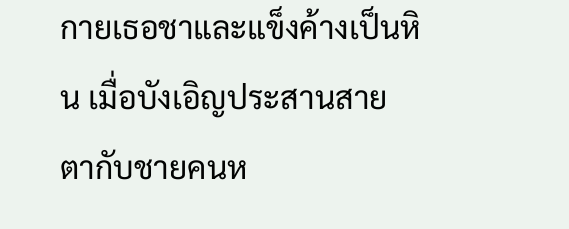กายเธอชาและแข็งค้างเป็นหิน เมื่อบังเอิญประสานสายตากับชายคนห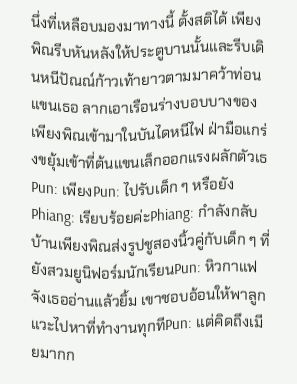นึ่งที่เหลือบมองมาทางนี้ ตั้งสติได้ เพียงพิณรีบหันหลังให้ประตูบานนั้นและรีบเดินหนีปัณณ์ก้าวเท้ายาวตามมาคว้าท่อนแขนเธอ ลากเอาเรือนร่างบอบบางของเพียงพิณเข้ามาในบันไดหนีไฟ ฝ่ามือแกร่งขยุ้มเข้าที่ต้นแขนเล็กออกแรงผลักตัวเธ
Pun: เพียงPun: ไปรับเด็ก ๆ หรือยังPhiang: เรียบร้อยค่ะPhiang: กำลังกลับบ้านเพียงพิณส่งรูปชูสองนิ้วคู่กับเด็ก ๆ ที่ยังสวมยูนิฟอร์มนักเรียนPun: หิวกาแฟจังเธออ่านแล้วยิ้ม เขาชอบอ้อนให้พาลูกแวะไปหาที่ทำงานทุกทีPun: แต่คิดถึงเมียมากก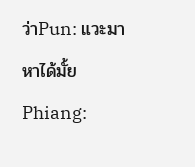ว่าPun: แวะมาหาได้มั้ยPhiang: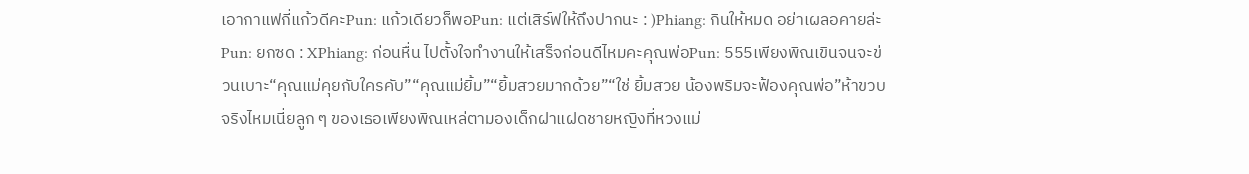เอากาแฟกี่แก้วดีคะPun: แก้วเดียวก็พอPun: แต่เสิร์ฟให้ถึงปากนะ : )Phiang: กินให้หมด อย่าเผลอคายล่ะPun: ยกซด : XPhiang: ก่อนหื่น ไปตั้งใจทำงานให้เสร็จก่อนดีไหมคะคุณพ่อPun: 555เพียงพิณเขินจนจะข่วนเบาะ“คุณแม่คุยกับใครคับ”“คุณแม่ยิ้ม”“ยิ้มสวยมากด้วย”“ใช่ ยิ้มสวย น้องพริมจะฟ้องคุณพ่อ”ห้าขวบจริงไหมเนี่ยลูก ๆ ของเธอเพียงพิณเหล่ตามองเด็กฝาแฝดชายหญิงที่หวงแม่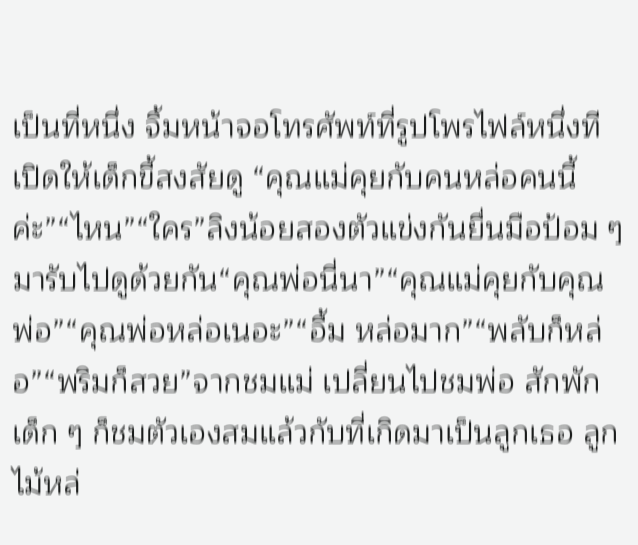เป็นที่หนึ่ง จิ้มหน้าจอโทรศัพท์ที่รูปโพรไฟล์หนึ่งทีเปิดให้เด็กขี้สงสัยดู “คุณแม่คุยกับคนหล่อคนนี้ค่ะ”“ไหน”“ใคร”ลิงน้อยสองตัวแข่งกันยื่นมือป้อม ๆ มารับไปดูด้วยกัน“คุณพ่อนี่นา”“คุณแม่คุยกับคุณพ่อ”“คุณพ่อหล่อเนอะ”“อื้ม หล่อมาก”“พลับก็หล่อ”“พริมก็สวย”จากชมแม่ เปลี่ยนไปชมพ่อ สักพักเด็ก ๆ ก็ชมตัวเองสมแล้วกับที่เกิดมาเป็นลูกเธอ ลูกไม้หล่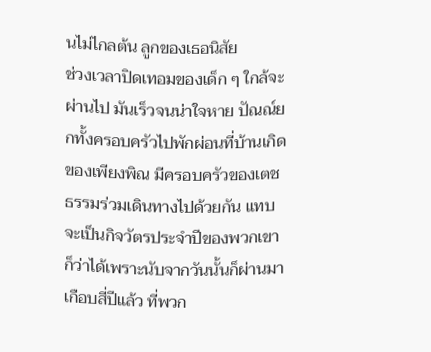นไม่ไกลต้น ลูกของเธอนิสัย
ช่วงเวลาปิดเทอมของเด็ก ๆ ใกล้จะผ่านไป มันเร็วจนน่าใจหาย ปัณณ์ยกทั้งครอบครัวไปพักผ่อนที่บ้านเกิดของเพียงพิณ มีครอบครัวของเตชธรรมร่วมเดินทางไปด้วยกัน แทบจะเป็นกิจวัตรประจำปีของพวกเขาก็ว่าได้เพราะนับจากวันนั้นก็ผ่านมาเกือบสี่ปีแล้ว ที่พวก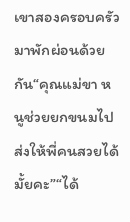เขาสองครอบครัวมาพักผ่อนด้วยกัน“คุณแม่ขา หนูช่วยยกขนมไปส่งให้พี่คนสวยได้มั้ยคะ”“ได้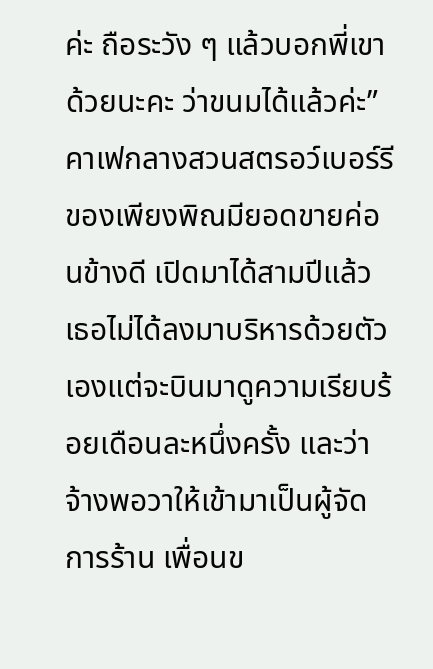ค่ะ ถือระวัง ๆ แล้วบอกพี่เขาด้วยนะคะ ว่าขนมได้แล้วค่ะ”คาเฟกลางสวนสตรอว์เบอร์รีของเพียงพิณมียอดขายค่อนข้างดี เปิดมาได้สามปีแล้ว เธอไม่ได้ลงมาบริหารด้วยตัวเองแต่จะบินมาดูความเรียบร้อยเดือนละหนึ่งครั้ง และว่าจ้างพอวาให้เข้ามาเป็นผู้จัดการร้าน เพื่อนข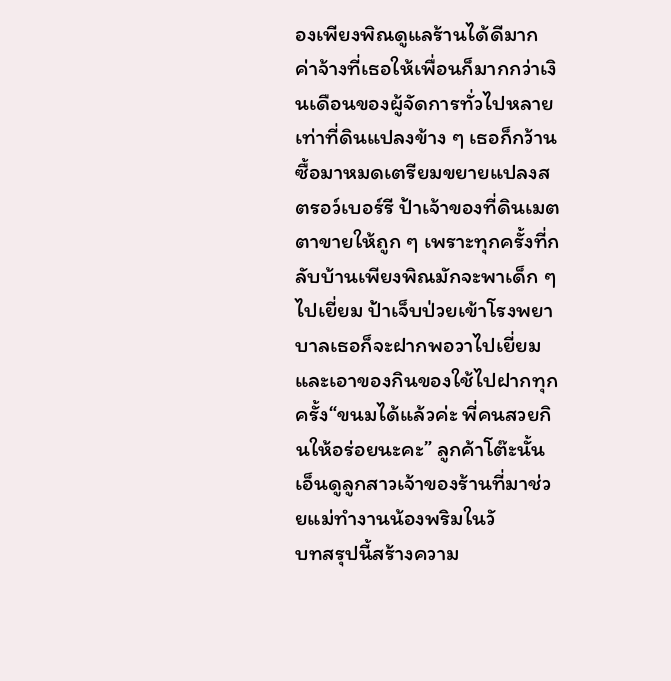องเพียงพิณดูแลร้านได้ดีมาก ค่าจ้างที่เธอให้เพื่อนก็มากกว่าเงินเดือนของผู้จัดการทั่วไปหลายเท่าที่ดินแปลงข้าง ๆ เธอก็กว้านซื้อมาหมดเตรียมขยายแปลงสตรอว์เบอร์รี ป้าเจ้าของที่ดินเมตตาขายให้ถูก ๆ เพราะทุกครั้งที่กลับบ้านเพียงพิณมักจะพาเด็ก ๆ ไปเยี่ยม ป้าเจ็บป่วยเข้าโรงพยาบาลเธอก็จะฝากพอวาไปเยี่ยม และเอาของกินของใช้ไปฝากทุกครั้ง“ขนมได้แล้วค่ะ พี่คนสวยกินให้อร่อยนะคะ” ลูกค้าโต๊ะนั้นเอ็นดูลูกสาวเจ้าของร้านที่มาช่วยแม่ทำงานน้องพริมในวั
บทสรุปนี้สร้างความ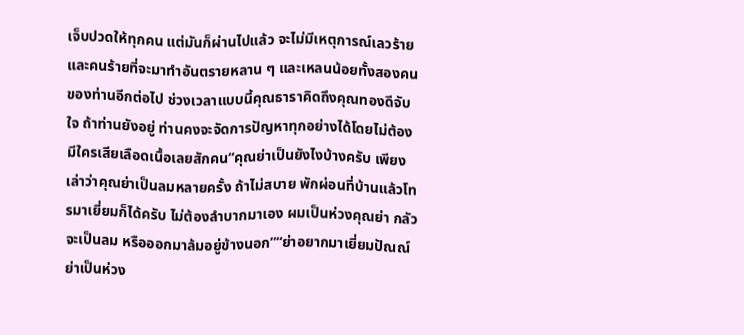เจ็บปวดให้ทุกคน แต่มันก็ผ่านไปแล้ว จะไม่มีเหตุการณ์เลวร้ายและคนร้ายที่จะมาทำอันตรายหลาน ๆ และเหลนน้อยทั้งสองคนของท่านอีกต่อไป ช่วงเวลาแบบนี้คุณธาราคิดถึงคุณทองดีจับใจ ถ้าท่านยังอยู่ ท่านคงจะจัดการปัญหาทุกอย่างได้โดยไม่ต้องมีใครเสียเลือดเนื้อเลยสักคน“คุณย่าเป็นยังไงบ้างครับ เพียงเล่าว่าคุณย่าเป็นลมหลายครั้ง ถ้าไม่สบาย พักผ่อนที่บ้านแล้วโทรมาเยี่ยมก็ได้ครับ ไม่ต้องลำบากมาเอง ผมเป็นห่วงคุณย่า กลัวจะเป็นลม หรือออกมาล้มอยู่ข้างนอก”“ย่าอยากมาเยี่ยมปัณณ์ ย่าเป็นห่วง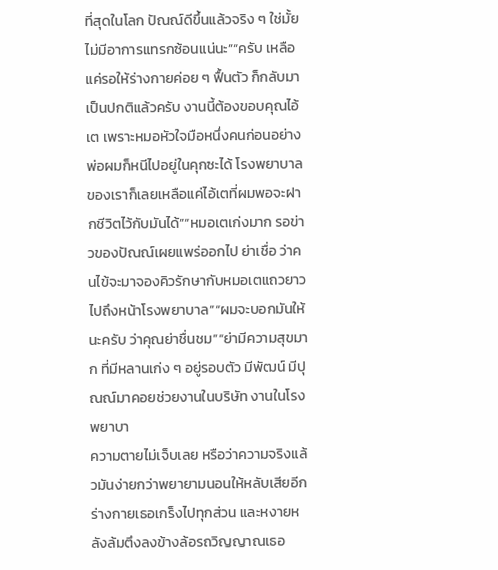ที่สุดในโลก ปัณณ์ดีขึ้นแล้วจริง ๆ ใช่มั้ย ไม่มีอาการแทรกซ้อนแน่นะ”“ครับ เหลือแค่รอให้ร่างกายค่อย ๆ ฟื้นตัว ก็กลับมาเป็นปกติแล้วครับ งานนี้ต้องขอบคุณไอ้เต เพราะหมอหัวใจมือหนึ่งคนก่อนอย่างพ่อผมก็หนีไปอยู่ในคุกซะได้ โรงพยาบาลของเราก็เลยเหลือแค่ไอ้เตที่ผมพอจะฝากชีวิตไว้กับมันได้”“หมอเตเก่งมาก รอข่าวของปัณณ์เผยแพร่ออกไป ย่าเชื่อ ว่าคนไข้จะมาจองคิวรักษากับหมอเตแถวยาวไปถึงหน้าโรงพยาบาล”“ผมจะบอกมันให้นะครับ ว่าคุณย่าชื่นชม”“ย่ามีความสุขมาก ที่มีหลานเก่ง ๆ อยู่รอบตัว มีพัฒน์ มีปุณณ์มาคอยช่วยงานในบริษัท งานในโรงพยาบา
ความตายไม่เจ็บเลย หรือว่าความจริงแล้วมันง่ายกว่าพยายามนอนให้หลับเสียอีกร่างกายเธอเกร็งไปทุกส่วน และหงายหลังล้มตึงลงข้างล้อรถวิญญาณเธอ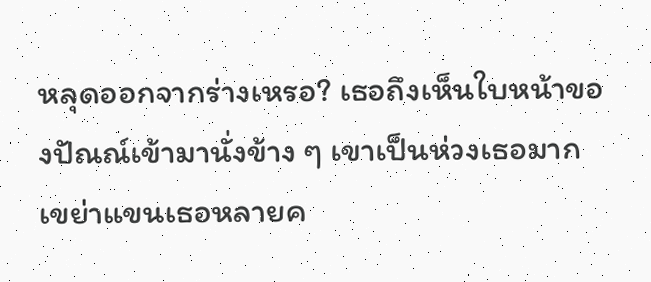หลุดออกจากร่างเหรอ? เธอถึงเห็นใบหน้าของปัณณ์เข้ามานั่งข้าง ๆ เขาเป็นห่วงเธอมาก เขย่าแขนเธอหลายค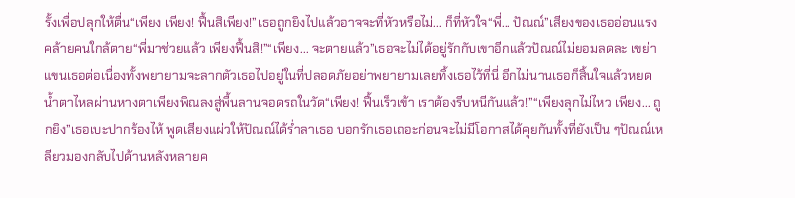รั้งเพื่อปลุกให้ตื่น“เพียง เพียง! ฟื้นสิเพียง!”เธอถูกยิงไปแล้วอาจจะที่หัวหรือไม่... ก็ที่หัวใจ“พี่... ปัณณ์”เสียงของเธออ่อนแรงคล้ายคนใกล้ตาย“พี่มาช่วยแล้ว เพียงฟื้นสิ!”“เพียง... จะตายแล้ว”เธอจะไม่ได้อยู่รักกับเขาอีกแล้วปัณณ์ไม่ยอมลดละ เขย่าแขนเธอต่อเนื่องทั้งพยายามจะลากตัวเธอไปอยู่ในที่ปลอดภัยอย่าพยายามเลยทิ้งเธอไว้ที่นี่ อีกไม่นานเธอก็สิ้นใจแล้วหยดน้ำตาไหลผ่านหางตาเพียงพิณลงสู่พื้นลานจอดรถในวัด“เพียง! ฟื้นเร็วเข้า เราต้องรีบหนีกันแล้ว!”“เพียงลุกไม่ไหว เพียง... ถูกยิง”เธอเบะปากร้องไห้ พูดเสียงแผ่วให้ปัณณ์ได้ร่ำลาเธอ บอกรักเธอเถอะก่อนจะไม่มีโอกาสได้คุยกันทั้งที่ยังเป็น ๆปัณณ์เหลียวมองกลับไปด้านหลังหลายค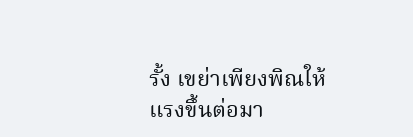รั้ง เขย่าเพียงพิณให้แรงขึ้นต่อมา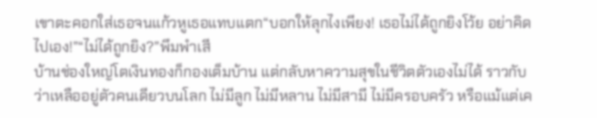เขาตะคอกใส่เธอจนแก้วหูเธอแทบแตก“บอกให้ลุกไงเพียง! เธอไม่ได้ถูกยิงโว้ย อย่าคิดไปเอง!”“ไม่ได้ถูกยิง?”พึมพำเสี
บ้านช่องใหญ่โตเงินทองก็กองเต็มบ้าน แต่กลับหาความสุขในชีวิตตัวเองไม่ได้ ราวกับว่าเหลืออยู่ตัวคนเดียวบนโลก ไม่มีลูก ไม่มีหลาน ไม่มีสามี ไม่มีครอบครัว หรือแม้แต่เค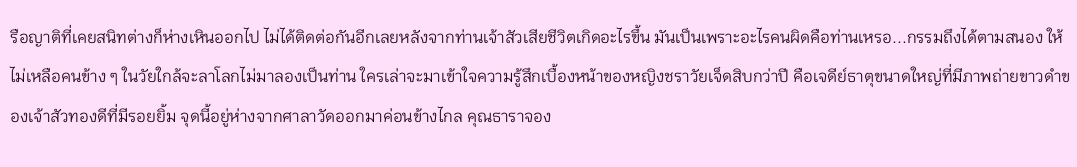รือญาติที่เคยสนิทต่างก็ห่างเหินออกไป ไม่ได้ติดต่อกันอีกเลยหลังจากท่านเจ้าสัวเสียชีวิตเกิดอะไรขึ้น มันเป็นเพราะอะไรคนผิดคือท่านเหรอ...กรรมถึงได้ตามสนอง ให้ไม่เหลือคนข้าง ๆ ในวัยใกล้จะลาโลกไม่มาลองเป็นท่าน ใครเล่าจะมาเข้าใจความรู้สึกเบื้องหน้าของหญิงชราวัยเจ็ดสิบกว่าปี คือเจดีย์ธาตุขนาดใหญ่ที่มีภาพถ่ายขาวดำของเจ้าสัวทองดีที่มีรอยยิ้ม จุดนี้อยู่ห่างจากศาลาวัดออกมาค่อนข้างไกล คุณธาราจอง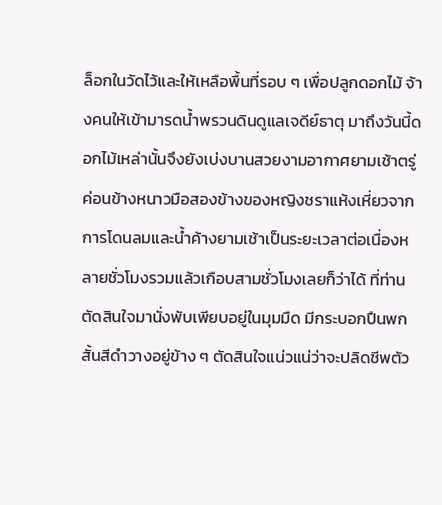ล็อกในวัดไว้และให้เหลือพื้นที่รอบ ๆ เพื่อปลูกดอกไม้ จ้างคนให้เข้ามารดน้ำพรวนดินดูแลเจดีย์ธาตุ มาถึงวันนี้ดอกไม้เหล่านั้นจึงยังเบ่งบานสวยงามอากาศยามเช้าตรู่ค่อนข้างหนาวมือสองข้างของหญิงชราแห้งเหี่ยวจากการโดนลมและน้ำค้างยามเช้าเป็นระยะเวลาต่อเนื่องหลายชั่วโมงรวมแล้วเกือบสามชั่วโมงเลยก็ว่าได้ ที่ท่านตัดสินใจมานั่งพับเพียบอยู่ในมุมมืด มีกระบอกปืนพกสั้นสีดำวางอยู่ข้าง ๆ ตัดสินใจแน่วแน่ว่าจะปลิดชีพตัว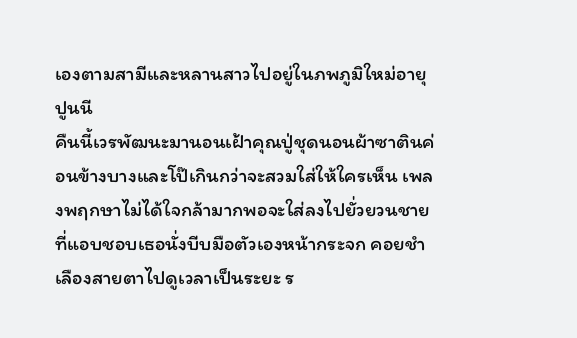เองตามสามีและหลานสาวไปอยู่ในภพภูมิใหม่อายุปูนนี
คืนนี้เวรพัฒนะมานอนเฝ้าคุณปู่ชุดนอนผ้าซาตินค่อนข้างบางและโป๊เกินกว่าจะสวมใส่ให้ใครเห็น เพลงพฤกษาไม่ได้ใจกล้ามากพอจะใส่ลงไปยั่วยวนชายที่แอบชอบเธอนั่งบีบมือตัวเองหน้ากระจก คอยชำเลืองสายตาไปดูเวลาเป็นระยะ ร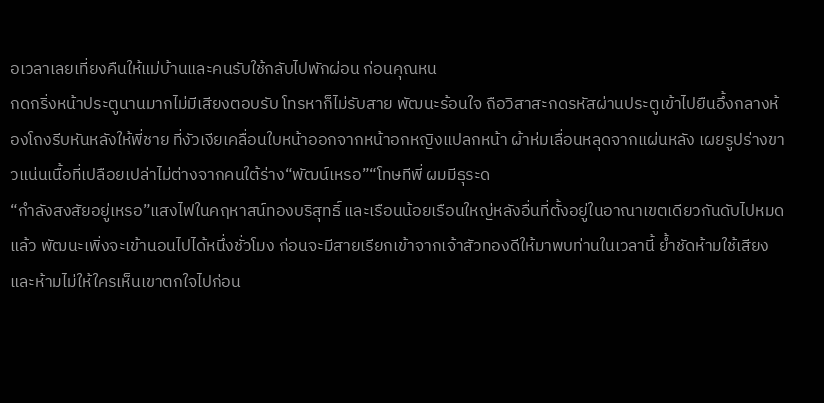อเวลาเลยเที่ยงคืนให้แม่บ้านและคนรับใช้กลับไปพักผ่อน ก่อนคุณหน
กดกริ่งหน้าประตูนานมากไม่มีเสียงตอบรับ โทรหาก็ไม่รับสาย พัฒนะร้อนใจ ถือวิสาสะกดรหัสผ่านประตูเข้าไปยืนอึ้งกลางห้องโถงรีบหันหลังให้พี่ชาย ที่งัวเงียเคลื่อนใบหน้าออกจากหน้าอกหญิงแปลกหน้า ผ้าห่มเลื่อนหลุดจากแผ่นหลัง เผยรูปร่างขาวแน่นเนื้อที่เปลือยเปล่าไม่ต่างจากคนใต้ร่าง“พัฒน์เหรอ”“โทษทีพี่ ผมมีธุระด
“กำลังสงสัยอยู่เหรอ”แสงไฟในคฤหาสน์ทองบริสุทธิ์ และเรือนน้อยเรือนใหญ่หลังอื่นที่ตั้งอยู่ในอาณาเขตเดียวกันดับไปหมดแล้ว พัฒนะเพิ่งจะเข้านอนไปได้หนึ่งชั่วโมง ก่อนจะมีสายเรียกเข้าจากเจ้าสัวทองดีให้มาพบท่านในเวลานี้ ย้ำชัดห้ามใช้เสียง และห้ามไม่ให้ใครเห็นเขาตกใจไปก่อน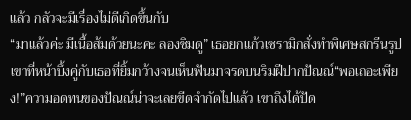แล้ว กลัวจะมีเรื่องไม่ดีเกิดขึ้นกับ
“มาแล้วค่ะ มีเนื้อส้มด้วยนะคะ ลองชิมดู” เธอยกแก้วเซรามิกสั่งทำพิเศษสกรีนรูปเขาที่หน้าบึ้งคู่กับเธอที่ยิ้มกว้างจนเห็นฟันมาจรดบนริมฝีปากปัณณ์“พอเถอะเพียง!”ความอดทนของปัณณ์น่าจะเลยขีดจำกัดไปแล้ว เขาถึงได้ปัด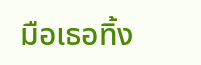มือเธอทิ้ง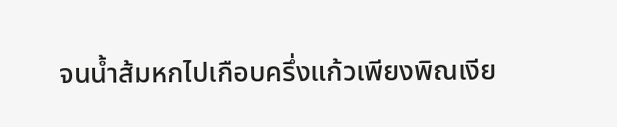จนน้ำส้มหกไปเกือบครึ่งแก้วเพียงพิณเงีย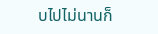บไปไม่นานก็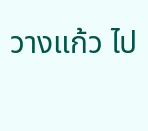วางแก้ว ไป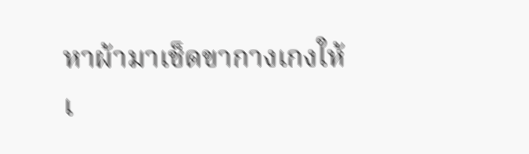หาผ้ามาเช็ดขากางเกงให้เ